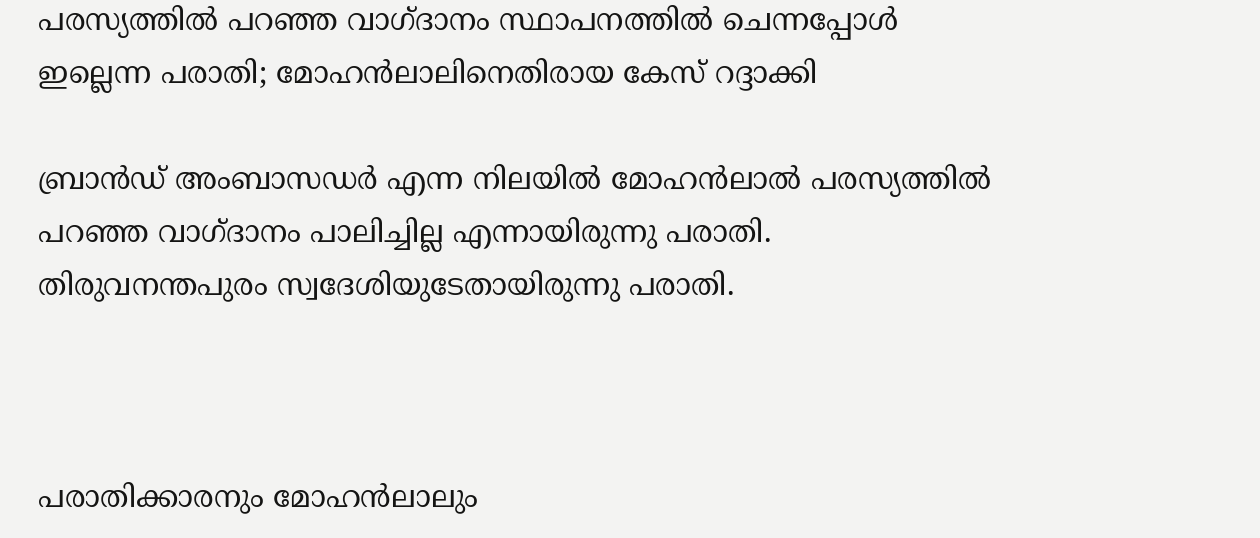പരസ്യത്തില്‍ പറഞ്ഞ വാഗ്ദാനം സ്ഥാപനത്തില്‍ ചെന്നപ്പോള്‍ ഇല്ലെന്ന പരാതി; മോഹന്‍ലാലിനെതിരായ കേസ് റദ്ദാക്കി

ബ്രാന്‍ഡ് അംബാസഡര്‍ എന്ന നിലയില്‍ മോഹന്‍ലാല്‍ പരസ്യത്തില്‍ പറഞ്ഞ വാഗ്ദാനം പാലിച്ചില്ല എന്നായിരുന്നു പരാതി. തിരുവനന്തപുരം സ്വദേശിയുടേതായിരുന്നു പരാതി.



പരാതിക്കാരനും മോഹന്‍ലാലും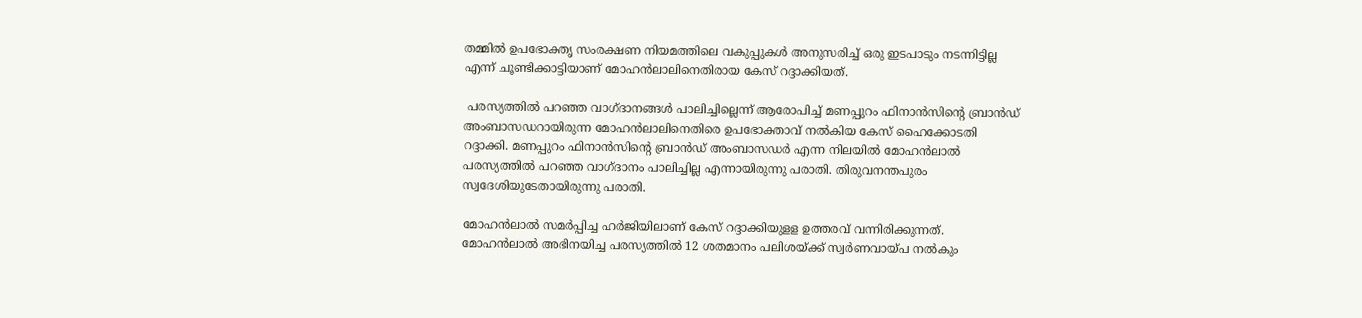തമ്മില്‍ ഉപഭോക്തൃ സംരക്ഷണ നിയമത്തിലെ വകുപ്പുകള്‍ അനുസരിച്ച് ഒരു ഇടപാടും നടന്നിട്ടില്ല എന്ന് ചൂണ്ടിക്കാട്ടിയാണ് മോഹന്‍ലാലിനെതിരായ കേസ് റദ്ദാക്കിയത്.

 പരസ്യത്തില്‍ പറഞ്ഞ വാഗ്ദാനങ്ങള്‍ പാലിച്ചില്ലെന്ന് ആരോപിച്ച് മണപ്പുറം ഫിനാന്‍സിന്റെ ബ്രാന്‍ഡ് അംബാസഡറായിരുന്ന മോഹന്‍ലാലിനെതിരെ ഉപഭോക്താവ് നല്‍കിയ കേസ് ഹൈക്കോടതി റദ്ദാക്കി. മണപ്പുറം ഫിനാന്‍സിന്റെ ബ്രാന്‍ഡ് അംബാസഡര്‍ എന്ന നിലയില്‍ മോഹന്‍ലാല്‍ പരസ്യത്തില്‍ പറഞ്ഞ വാഗ്ദാനം പാലിച്ചില്ല എന്നായിരുന്നു പരാതി. തിരുവനന്തപുരം സ്വദേശിയുടേതായിരുന്നു പരാതി.

മോഹന്‍ലാല്‍ സമര്‍പ്പിച്ച ഹര്‍ജിയിലാണ് കേസ് റദ്ദാക്കിയുളള ഉത്തരവ് വന്നിരിക്കുന്നത്. മോഹന്‍ലാല്‍ അഭിനയിച്ച പരസ്യത്തില്‍ 12 ശതമാനം പലിശയ്ക്ക് സ്വര്‍ണവായ്പ നല്‍കും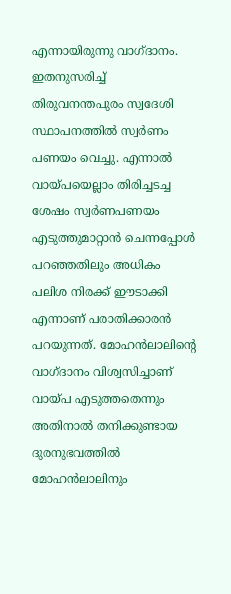എന്നായിരുന്നു വാഗ്ദാനം. ഇതനുസരിച്ച് തിരുവനന്തപുരം സ്വദേശി സ്ഥാപനത്തില്‍ സ്വര്‍ണം പണയം വെച്ചു. എന്നാല്‍ വായ്പയെല്ലാം തിരിച്ചടച്ച ശേഷം സ്വര്‍ണപണയം എടുത്തുമാറ്റാന്‍ ചെന്നപ്പോള്‍ പറഞ്ഞതിലും അധികം പലിശ നിരക്ക് ഈടാക്കി എന്നാണ് പരാതിക്കാരന്‍ പറയുന്നത്. മോഹന്‍ലാലിന്റെ വാഗ്ദാനം വിശ്വസിച്ചാണ് വായ്പ എടുത്തതെന്നും അതിനാല്‍ തനിക്കുണ്ടായ ദുരനുഭവത്തില്‍ മോഹന്‍ലാലിനും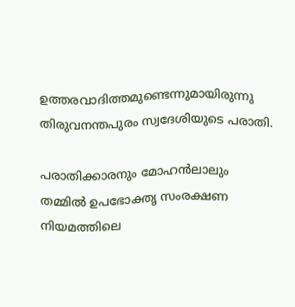ഉത്തരവാദിത്തമുണ്ടെന്നുമായിരുന്നു തിരുവനന്തപുരം സ്വദേശിയുടെ പരാതി.

പരാതിക്കാരനും മോഹന്‍ലാലും തമ്മില്‍ ഉപഭോക്തൃ സംരക്ഷണ നിയമത്തിലെ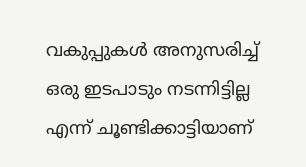വകുപ്പുകള്‍ അനുസരിച്ച് ഒരു ഇടപാടും നടന്നിട്ടില്ല എന്ന് ചൂണ്ടിക്കാട്ടിയാണ്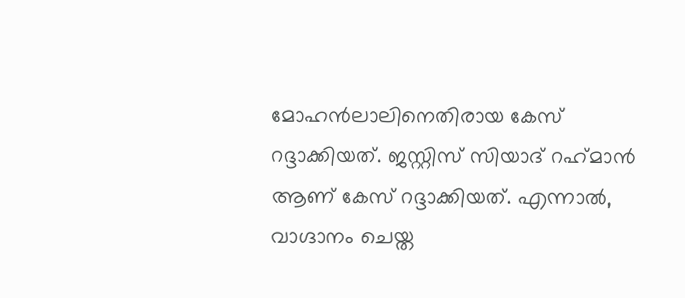മോഹന്‍ലാലിനെതിരായ കേസ് റദ്ദാക്കിയത്. ജസ്റ്റിസ് സിയാദ് റഹ്‌മാന്‍ ആണ് കേസ് റദ്ദാക്കിയത്. എന്നാല്‍, വാഗ്ദാനം ചെയ്ത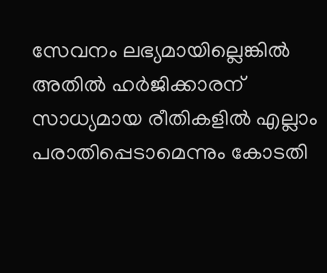സേവനം ലഭ്യമായില്ലെങ്കില്‍ അതില്‍ ഹര്‍ജിക്കാരന് സാധ്യമായ രീതികളില്‍ എല്ലാം പരാതിപ്പെടാമെന്നും കോടതി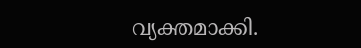വ്യക്തമാക്കി.